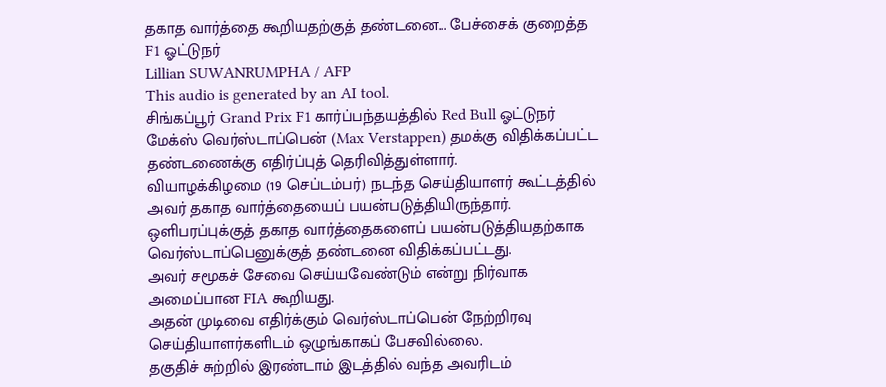தகாத வார்த்தை கூறியதற்குத் தண்டனை... பேச்சைக் குறைத்த F1 ஓட்டுநர்
Lillian SUWANRUMPHA / AFP
This audio is generated by an AI tool.
சிங்கப்பூர் Grand Prix F1 கார்ப்பந்தயத்தில் Red Bull ஓட்டுநர் மேக்ஸ் வெர்ஸ்டாப்பென் (Max Verstappen) தமக்கு விதிக்கப்பட்ட தண்டணைக்கு எதிர்ப்புத் தெரிவித்துள்ளார்.
வியாழக்கிழமை (19 செப்டம்பர்) நடந்த செய்தியாளர் கூட்டத்தில் அவர் தகாத வார்த்தையைப் பயன்படுத்தியிருந்தார்.
ஒளிபரப்புக்குத் தகாத வார்த்தைகளைப் பயன்படுத்தியதற்காக வெர்ஸ்டாப்பெனுக்குத் தண்டனை விதிக்கப்பட்டது.
அவர் சமூகச் சேவை செய்யவேண்டும் என்று நிர்வாக அமைப்பான FIA கூறியது.
அதன் முடிவை எதிர்க்கும் வெர்ஸ்டாப்பென் நேற்றிரவு செய்தியாளர்களிடம் ஒழுங்காகப் பேசவில்லை.
தகுதிச் சுற்றில் இரண்டாம் இடத்தில் வந்த அவரிடம்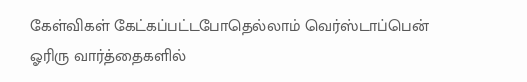கேள்விகள் கேட்கப்பட்டபோதெல்லாம் வெர்ஸ்டாப்பென் ஓரிரு வார்த்தைகளில்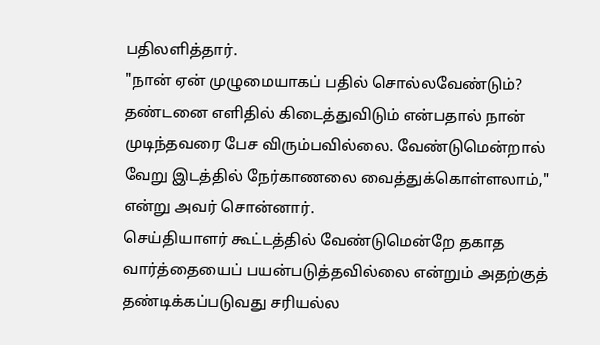பதிலளித்தார்.
"நான் ஏன் முழுமையாகப் பதில் சொல்லவேண்டும்? தண்டனை எளிதில் கிடைத்துவிடும் என்பதால் நான் முடிந்தவரை பேச விரும்பவில்லை. வேண்டுமென்றால் வேறு இடத்தில் நேர்காணலை வைத்துக்கொள்ளலாம்," என்று அவர் சொன்னார்.
செய்தியாளர் கூட்டத்தில் வேண்டுமென்றே தகாத வார்த்தையைப் பயன்படுத்தவில்லை என்றும் அதற்குத் தண்டிக்கப்படுவது சரியல்ல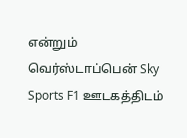என்றும் வெர்ஸ்டாப்பென் Sky Sports F1 ஊடகத்திடம்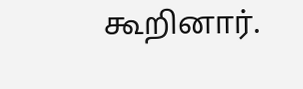கூறினார்.